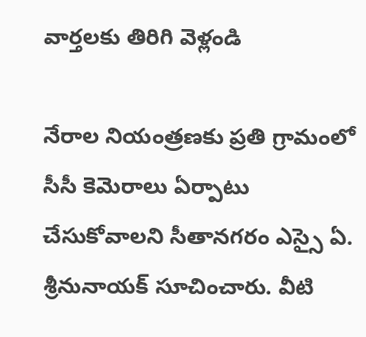వార్తలకు తిరిగి వెళ్లండి

నేరాల నియంత్రణకు ప్రతి గ్రామంలో సీసీ కెమెరాలు ఏర్పాటు చేసుకోవాలని సీతానగరం ఎస్సై ఏ. శ్రీనునాయక్ సూచించారు. వీటి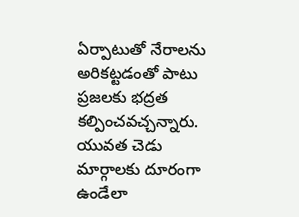ఏర్పాటుతో నేరాలను అరికట్టడంతో పాటు ప్రజలకు భద్రత కల్పించవచ్చన్నారు.
యువత చెడు మార్గాలకు దూరంగా ఉండేలా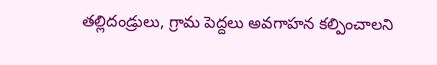తల్లిదండ్రులు, గ్రామ పెద్దలు అవగాహన కల్పించాలని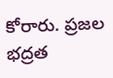కోరారు. ప్రజల భద్రత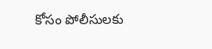కోసం పోలీసులకు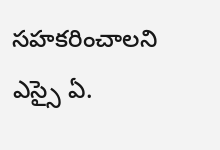సహకరించాలని ఎస్సై ఏ.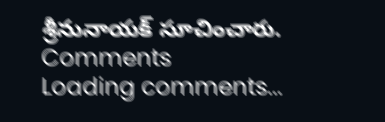శ్రీనునాయక్ సూచించారు.
Comments
Loading comments...